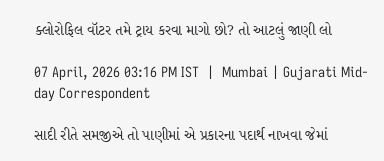ક્લોરોફિલ વૉટર તમે ટ્રાય કરવા માગો છો? તો આટલું જાણી લો

07 April, 2026 03:16 PM IST  |  Mumbai | Gujarati Mid-day Correspondent

સાદી રીતે સમજીએ તો પાણીમાં એ પ્રકારના પદાર્થ નાખવા જેમાં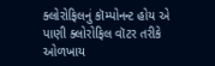ક્લોરોફિલનું કૉમ્પોનન્ટ હોય એ પાણી ક્લોરોફિલ વૉટર તરીકે ઓળખાય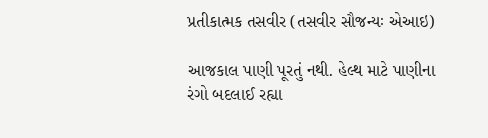પ્રતીકાત્મક તસવીર (તસવીર સૌજન્યઃ એઆઇ)

આજકાલ પાણી પૂરતું નથી. હેલ્થ માટે પાણીના રંગો બદલાઈ રહ્યા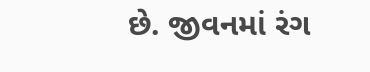છે. જીવનમાં રંગ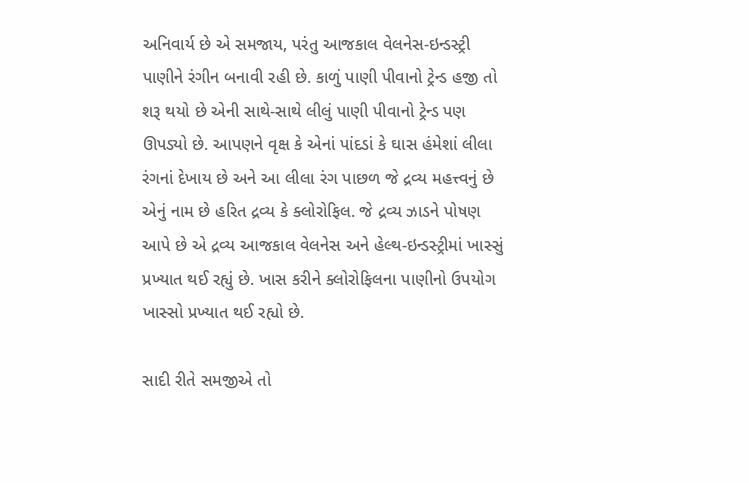અનિવાર્ય છે એ સમજાય, પરંતુ આજકાલ વેલનેસ-ઇન્ડસ્ટ્રી પાણીને રંગીન બનાવી રહી છે. કાળું પાણી પીવાનો ટ્રેન્ડ હજી તો શરૂ થયો છે એની સાથે-સાથે લીલું પાણી પીવાનો ટ્રેન્ડ પણ ઊપડ્યો છે. આપણને વૃક્ષ કે એનાં પાંદડાં કે ઘાસ હંમેશાં લીલા રંગનાં દેખાય છે અને આ લીલા રંગ પાછળ જે દ્રવ્ય મહત્ત્વનું છે એનું નામ છે હરિત દ્રવ્ય કે ક્લોરોફિલ. જે દ્રવ્ય ઝાડને પોષણ આપે છે એ દ્રવ્ય આજકાલ વેલનેસ અને હેલ્થ-ઇન્ડસ્ટ્રીમાં ખાસ્સું પ્રખ્યાત થઈ રહ્યું છે. ખાસ કરીને ક્લોરોફિલના પાણીનો ઉપયોગ ખાસ્સો પ્રખ્યાત થઈ રહ્યો છે.

સાદી રીતે સમજીએ તો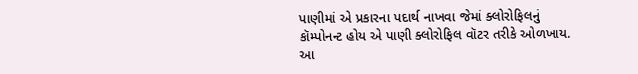પાણીમાં એ પ્રકારના પદાર્થ નાખવા જેમાં ક્લોરોફિલનું કૉમ્પોનન્ટ હોય એ પાણી ક્લોરોફિલ વૉટર તરીકે ઓળખાય. આ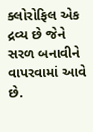ક્લોરોફિલ એક દ્રવ્ય છે જેને સરળ બનાવીને વાપરવામાં આવે છે.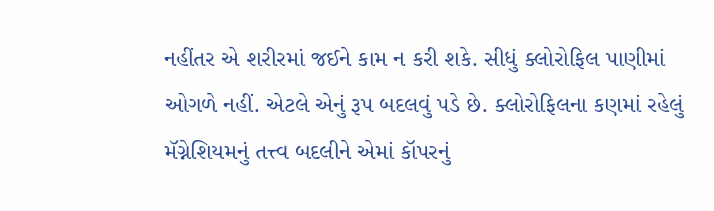નહીંતર એ શરીરમાં જઈને કામ ન કરી શકે. સીધું ક્લોરોફિલ પાણીમાં ઓગળે નહીં. એટલે એનું રૂપ બદલવું પડે છે. ક્લોરોફિલના કણમાં રહેલું મૅગ્નેશિયમનું તત્ત્વ બદલીને એમાં કૉપરનું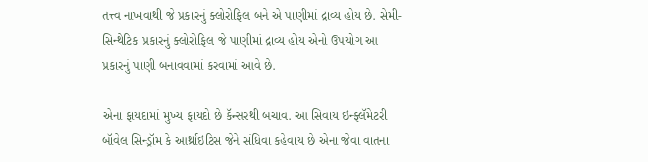તત્ત્વ નાખવાથી જે પ્રકારનું ક્લોરોફિલ બને એ પાણીમાં દ્રાવ્ય હોય છે. સેમી-સિન્થેટિક પ્રકારનું ક્લોરોફિલ જે પાણીમાં દ્રાવ્ય હોય એનો ઉપયોગ આ પ્રકારનું પાણી બનાવવામાં કરવામાં આવે છે.

એના ફાયદામાં મુખ્ય ફાયદો છે કૅન્સરથી બચાવ. આ સિવાય ઇન્ફ્લૅમેટરી બૉવેલ સિન્ડ્રૉમ કે આર્થ્રાઇટિસ જેને સંધિવા કહેવાય છે એના જેવા વાતના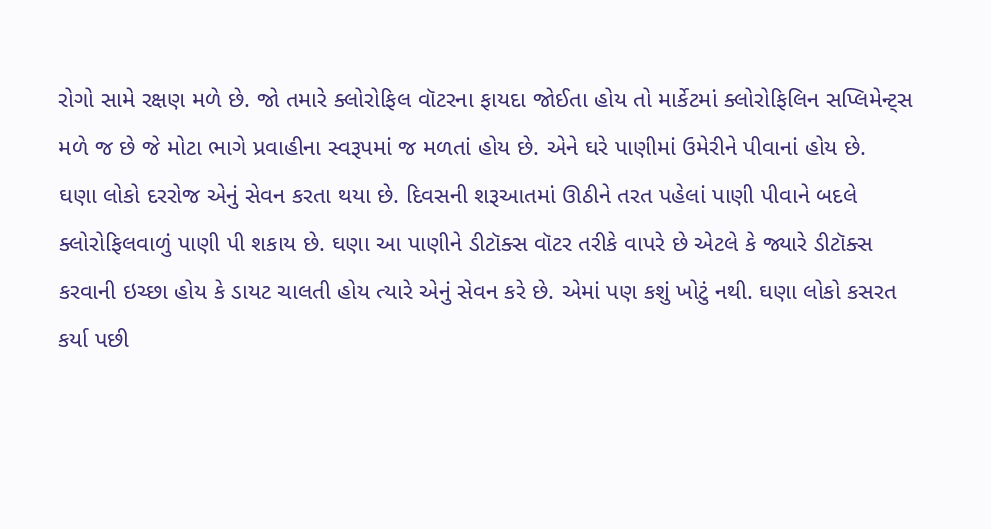રોગો સામે રક્ષણ મળે છે. જો તમારે ક્લોરોફિલ વૉટરના ફાયદા જોઈતા હોય તો માર્કેટમાં ક્લોરોફિલિન સપ્લિમેન્ટ્સ મળે જ છે જે મોટા ભાગે પ્રવાહીના સ્વરૂપમાં જ મળતાં હોય છે. એને ઘરે પાણીમાં ઉમેરીને પીવાનાં હોય છે.
ઘણા લોકો દરરોજ એનું સેવન કરતા થયા છે. દિવસની શરૂઆતમાં ઊઠીને તરત પહેલાં પાણી પીવાને બદલે ક્લોરોફિલવાળું પાણી પી શકાય છે. ઘણા આ પાણીને ડીટૉક્સ વૉટર તરીકે વાપરે છે એટલે કે જ્યારે ડીટૉક્સ કરવાની ઇચ્છા હોય કે ડાયટ ચાલતી હોય ત્યારે એનું સેવન કરે છે. એમાં પણ કશું ખોટું નથી. ઘણા લોકો કસરત કર્યા પછી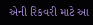એની રિકવરી માટે આ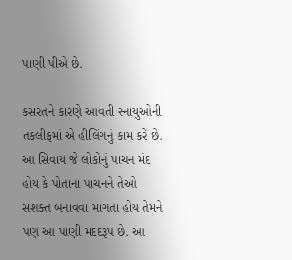પાણી પીએ છે.

કસરતને કારણે આવતી સ્નાયુઓની તકલીફમાં એ હીલિંગનું કામ કરે છે. આ સિવાય જે લોકોનું પાચન મંદ હોય કે પોતાના પાચનને તેઓ સશક્ત બનાવવા માગતા હોય તેમને પણ આ પાણી મદદરૂપ છે. આ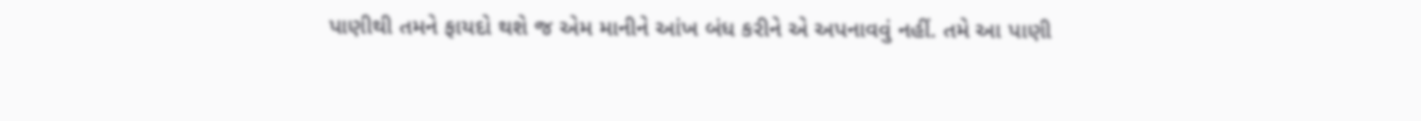પાણીથી તમને ફાયદો થશે જ એમ માનીને આંખ બંધ કરીને એ અપનાવવું નહીં. તમે આ પાણી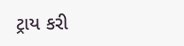ટ્રાય કરી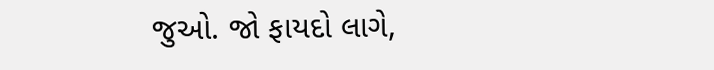જુઓ. જો ફાયદો લાગે,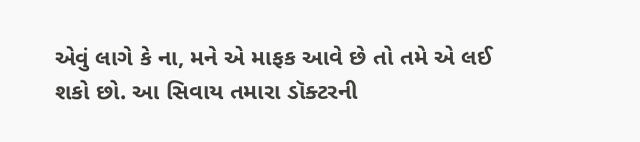એવું લાગે કે ના, મને એ માફક આવે છે તો તમે એ લઈ શકો છો. આ સિવાય તમારા ડૉક્ટરની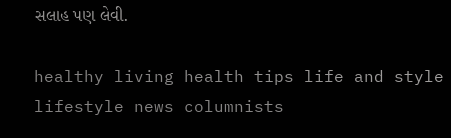સલાહ પણ લેવી.

healthy living health tips life and style lifestyle news columnists